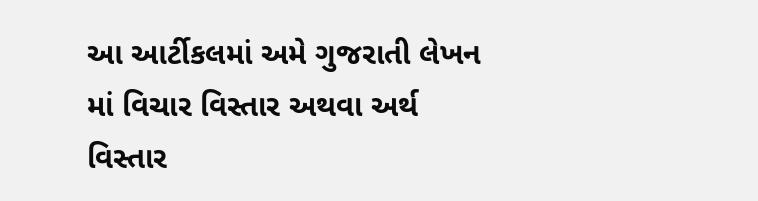આ આર્ટીકલમાં અમે ગુજરાતી લેખન માં વિચાર વિસ્તાર અથવા અર્થ વિસ્તાર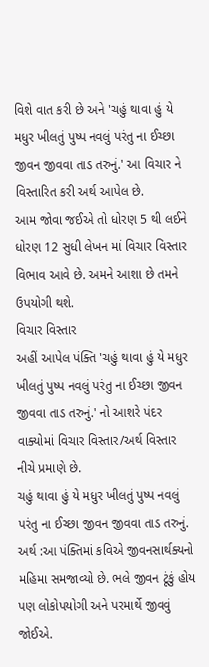વિશે વાત કરી છે અને 'ચહું થાવા હું યે મધુર ખીલતું પુષ્પ નવલું પરંતુ ના ઈચ્છા જીવન જીવવા તાડ તરુનું.' આ વિચાર ને વિસ્તારિત કરી અર્થ આપેલ છે.
આમ જોવા જઈએ તો ધોરણ 5 થી લઈને ધોરણ 12 સુધી લેખન માં વિચાર વિસ્તાર વિભાવ આવે છે. અમને આશા છે તમને ઉપયોગી થશે.
વિચાર વિસ્તાર
અહીં આપેલ પંક્તિ 'ચહું થાવા હું યે મધુર ખીલતું પુષ્પ નવલું પરંતુ ના ઈચ્છા જીવન જીવવા તાડ તરુનું.' નો આશરે પંદર વાક્યોમાં વિચાર વિસ્તાર/અર્થ વિસ્તાર નીચે પ્રમાણે છે.
ચહું થાવા હું યે મધુર ખીલતું પુષ્પ નવલું પરંતુ ના ઈચ્છા જીવન જીવવા તાડ તરુનું.
અર્થ :આ પંક્તિમાં કવિએ જીવનસાર્થક્યનો મહિમા સમજાવ્યો છે. ભલે જીવન ટૂંકું હોય પણ લોકોપયોગી અને પરમાર્થે જીવવું જોઈએ.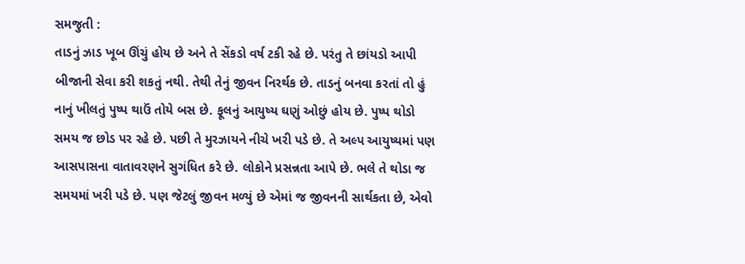સમજુતી :
તાડનું ઝાડ ખૂબ ઊંચું હોય છે અને તે સેંકડો વર્ષ ટકી રહે છે. પરંતુ તે છાંયડો આપી બીજાની સેવા કરી શકતું નથી. તેથી તેનું જીવન નિરર્થક છે. તાડનું બનવા કરતાં તો હું નાનું ખીલતું પુષ્પ થાઉં તોયે બસ છે. ફૂલનું આયુષ્ય ઘણું ઓછું હોય છે. પુષ્પ થોડો સમય જ છોડ પર રહે છે. પછી તે મુરઝાયને નીચે ખરી પડે છે. તે અલ્પ આયુષ્યમાં પણ આસપાસના વાતાવરણને સુગંધિત કરે છે. લોકોને પ્રસન્નતા આપે છે. ભલે તે થોડા જ સમયમાં ખરી પડે છે. પણ જેટલું જીવન મળ્યું છે એમાં જ જીવનની સાર્થકતા છે, એવો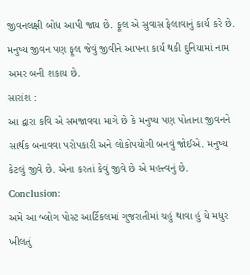જીવનલક્ષી બોધ આપી જાય છે. ફૂલ એ સુવાસ ફેલાવાનું કાર્ય કરે છે. મનુષ્ય જીવન પણ ફૂલ જેવું જીવીને આપના કાર્ય થકી દુનિયામાં નામ અમર બની શકાય છે.
સારાંશ :
આ દ્વારા કવિ એ સમજાવવા માગે છે કે મનુષ્ય પણ પોતાના જીવનને સાર્થક બનાવવા પરોપકારી અને લોકોપયોગી બનવું જોઈએ. મનુષ્ય કેટલું જીવે છે. એના કરતાં કેવું જીવે છે એ મહત્ત્વનું છે.
Conclusion:
અમે આ બ્લોગ પોસ્ટ આર્ટિકલમાં ગુજરાતીમાં ચહું થાવા હું યે મધુર ખીલતું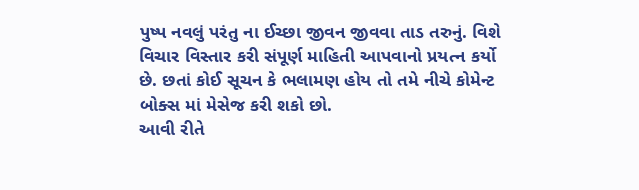પુષ્પ નવલું પરંતુ ના ઈચ્છા જીવન જીવવા તાડ તરુનું. વિશે વિચાર વિસ્તાર કરી સંપૂર્ણ માહિતી આપવાનો પ્રયત્ન કર્યો છે. છતાં કોઈ સૂચન કે ભલામણ હોય તો તમે નીચે કોમેન્ટ બોક્સ માં મેસેજ કરી શકો છો.
આવી રીતે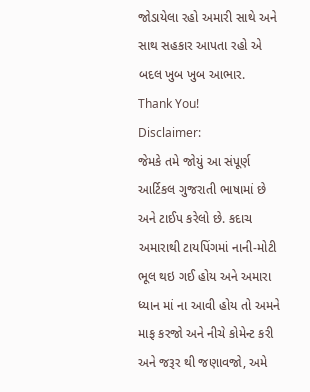જોડાયેલા રહો અમારી સાથે અને સાથ સહકાર આપતા રહો એ બદલ ખુબ ખુબ આભાર. Thank You!
Disclaimer:
જેમકે તમે જોયું આ સંપૂર્ણ આર્ટિકલ ગુજરાતી ભાષામાં છે અને ટાઈપ કરેલો છે. કદાચ અમારાથી ટાયપિંગમાં નાની-મોટી ભૂલ થઇ ગઈ હોય અને અમારા ધ્યાન માં ના આવી હોય તો અમને માફ કરજો અને નીચે કોમેન્ટ કરી અને જરૂર થી જણાવજો, અમે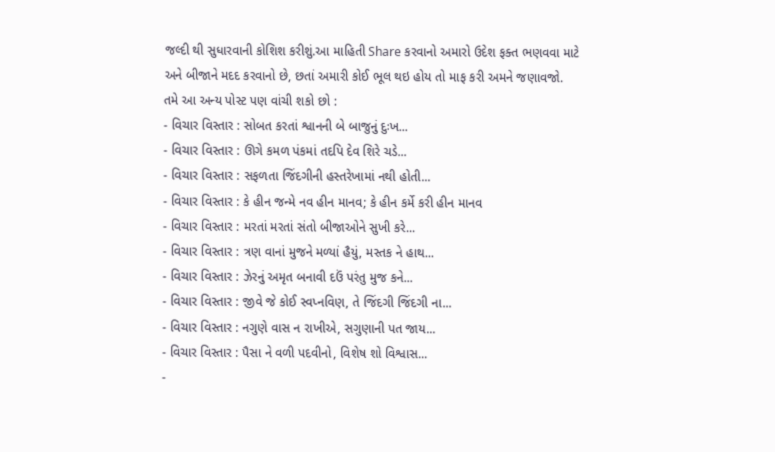જલ્દી થી સુધારવાની કોશિશ કરીશું.આ માહિતી Share કરવાનો અમારો ઉદેશ ફક્ત ભણવવા માટે અને બીજાને મદદ કરવાનો છે, છતાં અમારી કોઈ ભૂલ થઇ હોય તો માફ કરી અમને જણાવજો.
તમે આ અન્ય પોસ્ટ પણ વાંચી શકો છો :
- વિચાર વિસ્તાર : સોબત કરતાં શ્વાનની બે બાજુનું દુઃખ...
- વિચાર વિસ્તાર : ઊગે કમળ પંકમાં તદપિ દેવ શિરે ચડે...
- વિચાર વિસ્તાર : સફળતા જિંદગીની હસ્તરેખામાં નથી હોતી...
- વિચાર વિસ્તાર : કે હીન જન્મે નવ હીન માનવ; કે હીન કર્મે કરી હીન માનવ
- વિચાર વિસ્તાર : મરતાં મરતાં સંતો બીજાઓને સુખી કરે...
- વિચાર વિસ્તાર : ત્રણ વાનાં મુજને મળ્યાં હૈયું, મસ્તક ને હાથ...
- વિચાર વિસ્તાર : ઝેરનું અમૃત બનાવી દઉં પરંતુ મુજ કને...
- વિચાર વિસ્તાર : જીવે જે કોઈ સ્વપ્નવિણ, તે જિંદગી જિંદગી ના...
- વિચાર વિસ્તાર : નગુણે વાસ ન રાખીએ, સગુણાની પત જાય...
- વિચાર વિસ્તાર : પૈસા ને વળી પદવીનો, વિશેષ શો વિશ્વાસ...
-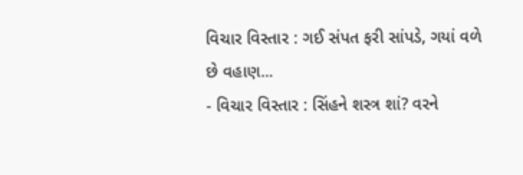વિચાર વિસ્તાર : ગઈ સંપત ફરી સાંપડે, ગયાં વળે છે વહાણ...
- વિચાર વિસ્તાર : સિંહને શસ્ત્ર શાં? વરને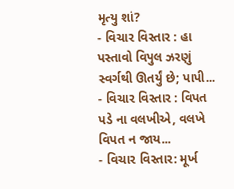મૃત્યુ શાં?
- વિચાર વિસ્તાર : હા પસ્તાવો વિપુલ ઝરણું સ્વર્ગથી ઊતર્યું છે; પાપી...
- વિચાર વિસ્તાર : વિપત પડે ના વલખીએ, વલખે વિપત ન જાય...
- વિચાર વિસ્તાર: મૂર્ખ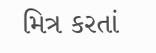મિત્ર કરતાં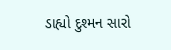ડાહ્યો દુશ્મન સારો